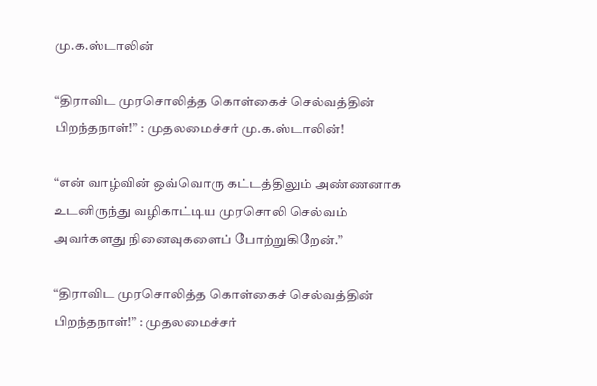மு.க.ஸ்டாலின்

“திராவிட முரசொலித்த கொள்கைச் செல்வத்தின் பிறந்தநாள்!” : முதலமைச்சர் மு.க.ஸ்டாலின்!

“என் வாழ்வின் ஒவ்வொரு கட்டத்திலும் அண்ணனாக உடனிருந்து வழிகாட்டிய முரசொலி செல்வம் அவர்களது நினைவுகளைப் போற்றுகிறேன்.”

“திராவிட முரசொலித்த கொள்கைச் செல்வத்தின் பிறந்தநாள்!” : முதலமைச்சர்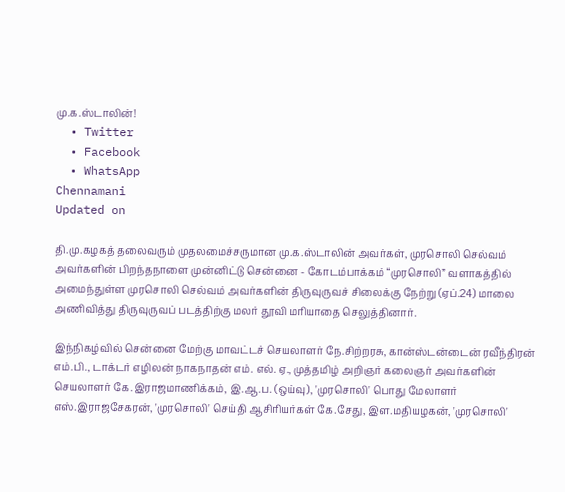மு.க.ஸ்டாலின்!
  • Twitter
  • Facebook
  • WhatsApp
Chennamani
Updated on

தி.மு.கழகத் தலைவரும் முதலமைச்சருமான மு.க.ஸ்டாலின் அவர்கள், முரசொலி செல்வம் அவர்களின் பிறந்தநாளை முன்னிட்டு சென்னை - கோடம்பாக்கம் “முரசொலி” வளாகத்தில் அமைந்துள்ள முரசொலி செல்வம் அவர்களின் திருவுருவச் சிலைக்கு நேற்று (ஏப்.24) மாலை அணிவித்து திருவுருவப் படத்திற்கு மலர் தூவி மரியாதை செலுத்தினார்.

இந்நிகழ்வில் சென்னை மேற்கு மாவட்டச் செயலாளர் நே.சிற்றரசு, கான்ஸ்டன்டைன் ரவீந்திரன் எம்.பி., டாக்டர் எழிலன் நாகநாதன் எம். எல். ஏ., முத்தமிழ் அறிஞர் கலைஞர் அவர்களின் செயலாளர் கே.இராஜமாணிக்கம், இ.ஆ.ப. (ஒய்வு), 'முரசொலி' பொது மேலாளர் எஸ்.இராஜசேகரன், 'முரசொலி' செய்தி ஆசிரியர்கள் கே.சேது, இள.மதியழகன், 'முரசொலி'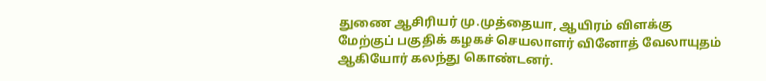துணை ஆசிரியர் மு.முத்தையா, ஆயிரம் விளக்கு மேற்குப் பகுதிக் கழகச் செயலாளர் வினோத் வேலாயுதம் ஆகியோர் கலந்து கொண்டனர்.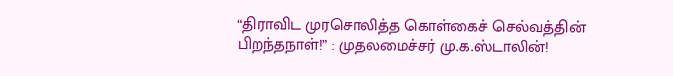“திராவிட முரசொலித்த கொள்கைச் செல்வத்தின் பிறந்தநாள்!” : முதலமைச்சர் மு.க.ஸ்டாலின்!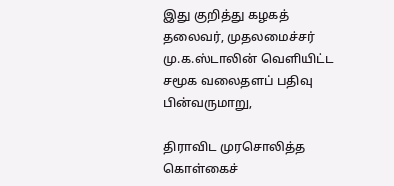இது குறித்து கழகத் தலைவர், முதலமைச்சர் மு.க.ஸ்டாலின் வெளியிட்ட சமூக வலைதளப் பதிவு பின்வருமாறு,

திராவிட முரசொலித்த கொள்கைச்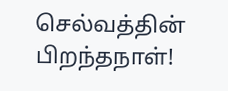செல்வத்தின் பிறந்தநாள்!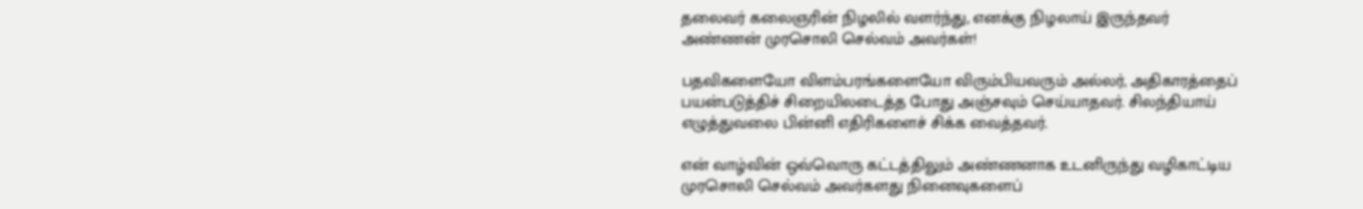தலைவர் கலைஞரின் நிழலில் வளர்ந்து, எனக்கு நிழலாய் இருந்தவர் அண்ணன் முரசொலி செல்வம் அவர்கள்!

பதவிகளையோ விளம்பரங்களையோ விரும்பியவரும் அல்லர், அதிகாரத்தைப் பயன்படுத்திச் சிறையிலடைத்த போது அஞ்சவும் செய்யாதவர். சிலந்தியாய் எழுத்துவலை பின்னி எதிரிகளைச் சிக்க வைத்தவர்.

என் வாழ்வின் ஒவ்வொரு கட்டத்திலும் அண்ணனாக உடனிருந்து வழிகாட்டிய முரசொலி செல்வம் அவர்களது நினைவுகளைப்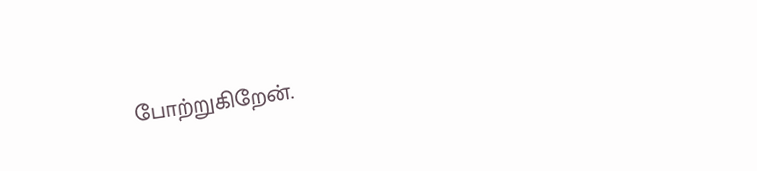போற்றுகிறேன்.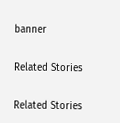banner

Related Stories

Related Stories